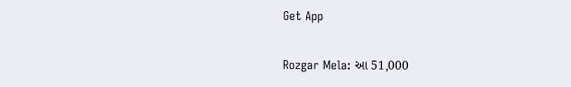Get App

Rozgar Mela: આ 51,000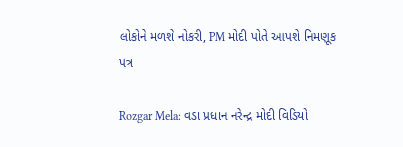લોકોને મળશે નોકરી, PM મોદી પોતે આપશે નિમણૂક પત્ર

Rozgar Mela: વડા પ્રધાન નરેન્દ્ર મોદી વિડિયો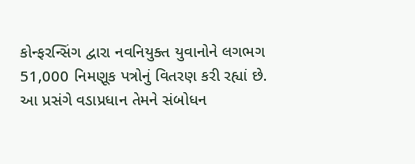કોન્ફરન્સિંગ દ્વારા નવનિયુક્ત યુવાનોને લગભગ 51,000 નિમણૂક પત્રોનું વિતરણ કરી રહ્યાં છે. આ પ્રસંગે વડાપ્રધાન તેમને સંબોધન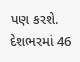પણ કરશે. દેશભરમાં 46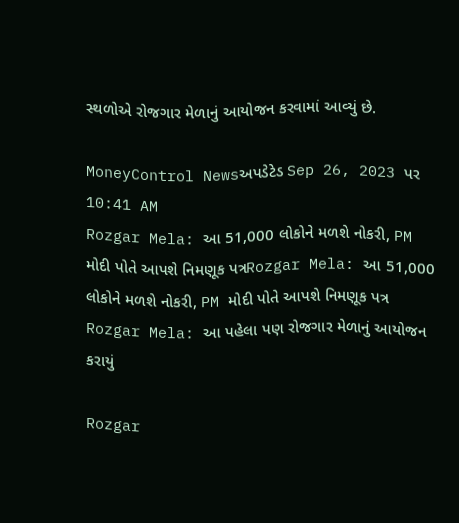સ્થળોએ રોજગાર મેળાનું આયોજન કરવામાં આવ્યું છે.

MoneyControl Newsઅપડેટેડ Sep 26, 2023 પર 10:41 AM
Rozgar Mela: આ 51,000 લોકોને મળશે નોકરી, PM મોદી પોતે આપશે નિમણૂક પત્રRozgar Mela: આ 51,000 લોકોને મળશે નોકરી, PM મોદી પોતે આપશે નિમણૂક પત્ર
Rozgar Mela: આ પહેલા પણ રોજગાર મેળાનું આયોજન કરાયું

Rozgar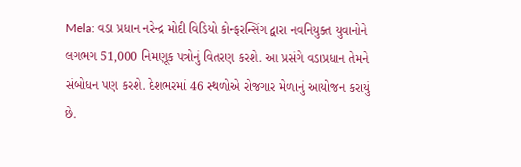Mela: વડા પ્રધાન નરેન્દ્ર મોદી વિડિયો કોન્ફરન્સિંગ દ્વારા નવનિયુક્ત યુવાનોને લગભગ 51,000 નિમણૂક પત્રોનું વિતરણ કરશે. આ પ્રસંગે વડાપ્રધાન તેમને સંબોધન પણ કરશે. દેશભરમાં 46 સ્થળોએ રોજગાર મેળાનું આયોજન કરાયું છે.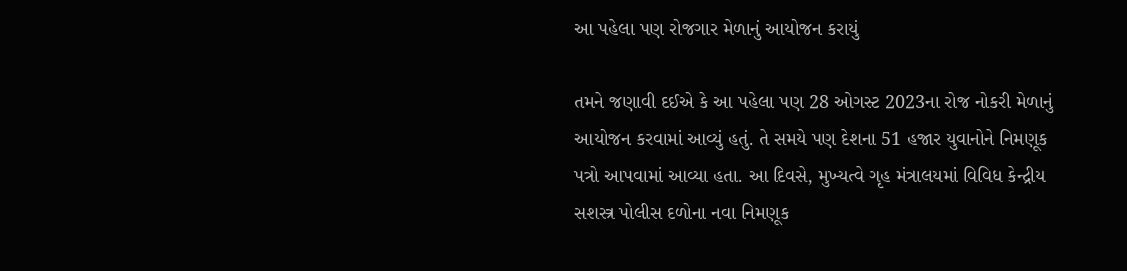આ પહેલા પણ રોજગાર મેળાનું આયોજન કરાયું

તમને જણાવી દઈએ કે આ પહેલા પણ 28 ઓગસ્ટ 2023ના રોજ નોકરી મેળાનું આયોજન કરવામાં આવ્યું હતું. તે સમયે પણ દેશના 51 હજાર યુવાનોને નિમણૂક પત્રો આપવામાં આવ્યા હતા. આ દિવસે, મુખ્યત્વે ગૃહ મંત્રાલયમાં વિવિધ કેન્દ્રીય સશસ્ત્ર પોલીસ દળોના નવા નિમણૂક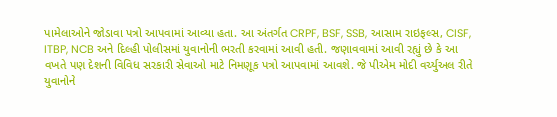પામેલાઓને જોડાવા પત્રો આપવામાં આવ્યા હતા. આ અંતર્ગત CRPF, BSF, SSB, આસામ રાઇફલ્સ, CISF, ITBP, NCB અને દિલ્હી પોલીસમાં યુવાનોની ભરતી કરવામાં આવી હતી. જણાવવામાં આવી રહ્યું છે કે આ વખતે પણ દેશની વિવિધ સરકારી સેવાઓ માટે નિમણૂક પત્રો આપવામાં આવશે. જે પીએમ મોદી વર્ચ્યુઅલ રીતે યુવાનોને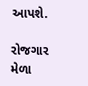આપશે.

રોજગાર મેળા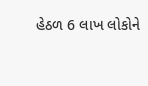હેઠળ 6 લાખ લોકોને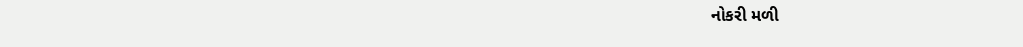નોકરી મળી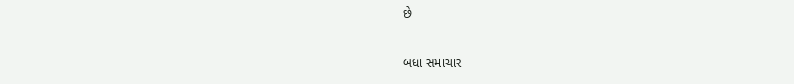છે

બધા સમાચાર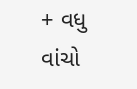+ વધુ વાંચો